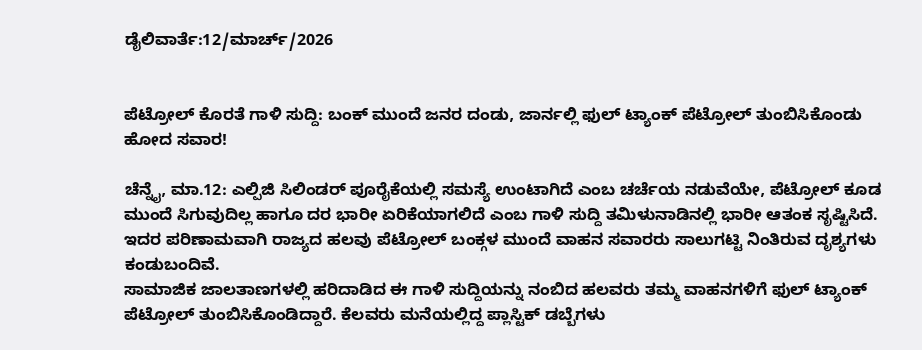ಡೈಲಿವಾರ್ತೆ:12/ಮಾರ್ಚ್/2026


ಪೆಟ್ರೋಲ್ ಕೊರತೆ ಗಾಳಿ ಸುದ್ದಿ: ಬಂಕ್ ಮುಂದೆ ಜನರ ದಂಡು, ಜಾರ್ನಲ್ಲಿ ಫುಲ್ ಟ್ಯಾಂಕ್ ಪೆಟ್ರೋಲ್ ತುಂಬಿಸಿಕೊಂಡು ಹೋದ ಸವಾರ!

ಚೆನ್ನೈ, ಮಾ.12: ಎಲ್ಪಿಜಿ ಸಿಲಿಂಡರ್ ಪೂರೈಕೆಯಲ್ಲಿ ಸಮಸ್ಯೆ ಉಂಟಾಗಿದೆ ಎಂಬ ಚರ್ಚೆಯ ನಡುವೆಯೇ, ಪೆಟ್ರೋಲ್ ಕೂಡ ಮುಂದೆ ಸಿಗುವುದಿಲ್ಲ ಹಾಗೂ ದರ ಭಾರೀ ಏರಿಕೆಯಾಗಲಿದೆ ಎಂಬ ಗಾಳಿ ಸುದ್ದಿ ತಮಿಳುನಾಡಿನಲ್ಲಿ ಭಾರೀ ಆತಂಕ ಸೃಷ್ಟಿಸಿದೆ. ಇದರ ಪರಿಣಾಮವಾಗಿ ರಾಜ್ಯದ ಹಲವು ಪೆಟ್ರೋಲ್ ಬಂಕ್ಗಳ ಮುಂದೆ ವಾಹನ ಸವಾರರು ಸಾಲುಗಟ್ಟಿ ನಿಂತಿರುವ ದೃಶ್ಯಗಳು ಕಂಡುಬಂದಿವೆ.
ಸಾಮಾಜಿಕ ಜಾಲತಾಣಗಳಲ್ಲಿ ಹರಿದಾಡಿದ ಈ ಗಾಳಿ ಸುದ್ದಿಯನ್ನು ನಂಬಿದ ಹಲವರು ತಮ್ಮ ವಾಹನಗಳಿಗೆ ಫುಲ್ ಟ್ಯಾಂಕ್ ಪೆಟ್ರೋಲ್ ತುಂಬಿಸಿಕೊಂಡಿದ್ದಾರೆ. ಕೆಲವರು ಮನೆಯಲ್ಲಿದ್ದ ಪ್ಲಾಸ್ಟಿಕ್ ಡಬ್ಬೆಗಳು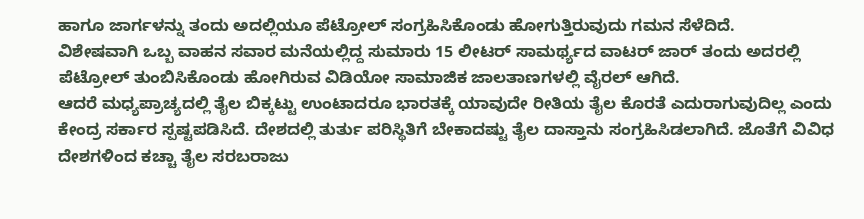ಹಾಗೂ ಜಾರ್ಗಳನ್ನು ತಂದು ಅದಲ್ಲಿಯೂ ಪೆಟ್ರೋಲ್ ಸಂಗ್ರಹಿಸಿಕೊಂಡು ಹೋಗುತ್ತಿರುವುದು ಗಮನ ಸೆಳೆದಿದೆ.
ವಿಶೇಷವಾಗಿ ಒಬ್ಬ ವಾಹನ ಸವಾರ ಮನೆಯಲ್ಲಿದ್ದ ಸುಮಾರು 15 ಲೀಟರ್ ಸಾಮರ್ಥ್ಯದ ವಾಟರ್ ಜಾರ್ ತಂದು ಅದರಲ್ಲಿ ಪೆಟ್ರೋಲ್ ತುಂಬಿಸಿಕೊಂಡು ಹೋಗಿರುವ ವಿಡಿಯೋ ಸಾಮಾಜಿಕ ಜಾಲತಾಣಗಳಲ್ಲಿ ವೈರಲ್ ಆಗಿದೆ.
ಆದರೆ ಮಧ್ಯಪ್ರಾಚ್ಯದಲ್ಲಿ ತೈಲ ಬಿಕ್ಕಟ್ಟು ಉಂಟಾದರೂ ಭಾರತಕ್ಕೆ ಯಾವುದೇ ರೀತಿಯ ತೈಲ ಕೊರತೆ ಎದುರಾಗುವುದಿಲ್ಲ ಎಂದು ಕೇಂದ್ರ ಸರ್ಕಾರ ಸ್ಪಷ್ಟಪಡಿಸಿದೆ. ದೇಶದಲ್ಲಿ ತುರ್ತು ಪರಿಸ್ಥಿತಿಗೆ ಬೇಕಾದಷ್ಟು ತೈಲ ದಾಸ್ತಾನು ಸಂಗ್ರಹಿಸಿಡಲಾಗಿದೆ. ಜೊತೆಗೆ ವಿವಿಧ ದೇಶಗಳಿಂದ ಕಚ್ಚಾ ತೈಲ ಸರಬರಾಜು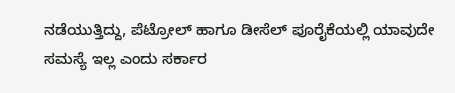ನಡೆಯುತ್ತಿದ್ದು, ಪೆಟ್ರೋಲ್ ಹಾಗೂ ಡೀಸೆಲ್ ಪೂರೈಕೆಯಲ್ಲಿ ಯಾವುದೇ ಸಮಸ್ಯೆ ಇಲ್ಲ ಎಂದು ಸರ್ಕಾರ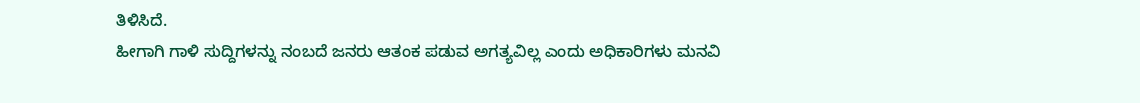ತಿಳಿಸಿದೆ.
ಹೀಗಾಗಿ ಗಾಳಿ ಸುದ್ದಿಗಳನ್ನು ನಂಬದೆ ಜನರು ಆತಂಕ ಪಡುವ ಅಗತ್ಯವಿಲ್ಲ ಎಂದು ಅಧಿಕಾರಿಗಳು ಮನವಿ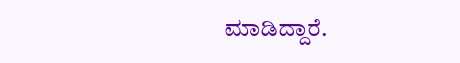ಮಾಡಿದ್ದಾರೆ.